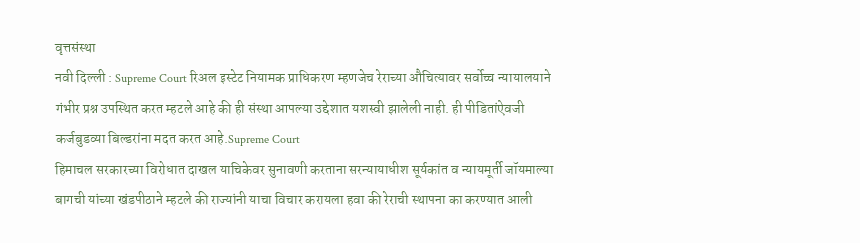वृत्तसंस्था
नवी दिल्ली : Supreme Court रिअल इस्टेट नियामक प्राधिकरण म्हणजेच रेराच्या औचित्यावर सर्वोच्च न्यायालयाने गंभीर प्रश्न उपस्थित करत म्हटले आहे की ही संस्था आपल्या उद्देशात यशस्वी झालेली नाही. ही पीडितांऐवजी कर्जबुडव्या बिल्डरांना मदत करत आहे.Supreme Court
हिमाचल सरकारच्या विरोधात दाखल याचिकेवर सुनावणी करताना सरन्यायाधीश सूर्यकांत व न्यायमूर्ती जॉयमाल्या बागची यांच्या खंडपीठाने म्हटले की राज्यांनी याचा विचार करायला हवा की रेराची स्थापना का करण्यात आली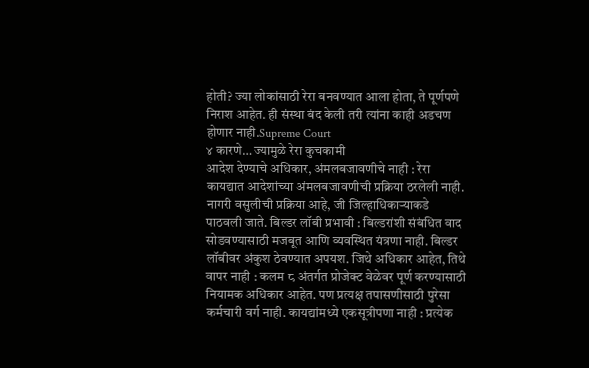होती? ज्या लोकांसाठी रेरा बनवण्यात आला होता, ते पूर्णपणे निराश आहेत. ही संस्था बंद केली तरी त्यांना काही अडचण होणार नाही.Supreme Court
४ कारणे… ज्यामुळे रेरा कुचकामी
आदेश देण्याचे अधिकार, अंमलबजावणीचे नाही : रेरा कायद्यात आदेशांच्या अंमलबजावणीची प्रक्रिया ठरलेली नाही. नागरी वसुलीची प्रक्रिया आहे, जी जिल्हाधिकाऱ्याकडे पाठवली जाते. बिल्डर लॉबी प्रभावी : बिल्डरांशी संबंधित वाद सोडवण्यासाठी मजबूत आणि व्यवस्थित यंत्रणा नाही. बिल्डर लॉबीवर अंकुश ठेवण्यात अपयश. जिथे अधिकार आहेत, तिथे वापर नाही : कलम ८ अंतर्गत प्रोजेक्ट वेळेवर पूर्ण करण्यासाठी नियामक अधिकार आहेत. पण प्रत्यक्ष तपासणीसाठी पुरेसा कर्मचारी वर्ग नाही. कायद्यांमध्ये एकसूत्रीपणा नाही : प्रत्येक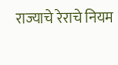राज्याचे रेराचे नियम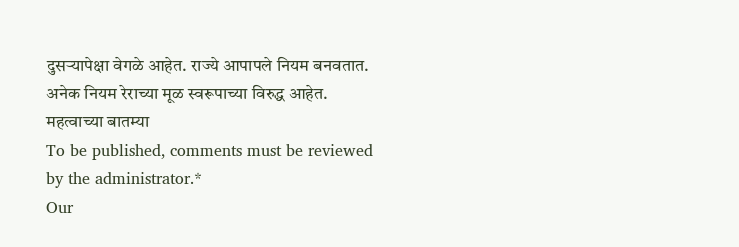दुसऱ्यापेक्षा वेगळे आहेत. राज्ये आपापले नियम बनवतात. अनेक नियम रेराच्या मूळ स्वरूपाच्या विरुद्ध आहेत.
महत्वाच्या बातम्या
To be published, comments must be reviewed by the administrator.*
Our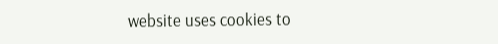website uses cookies to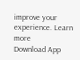improve your experience. Learn more
Download App